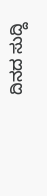ದಿನದ ಸುದ್ದಿ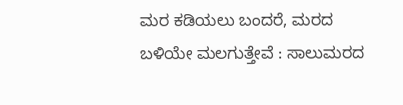ಮರ ಕಡಿಯಲು ಬಂದರೆ, ಮರದ ಬಳಿಯೇ ಮಲಗುತ್ತೇವೆ : ಸಾಲುಮರದ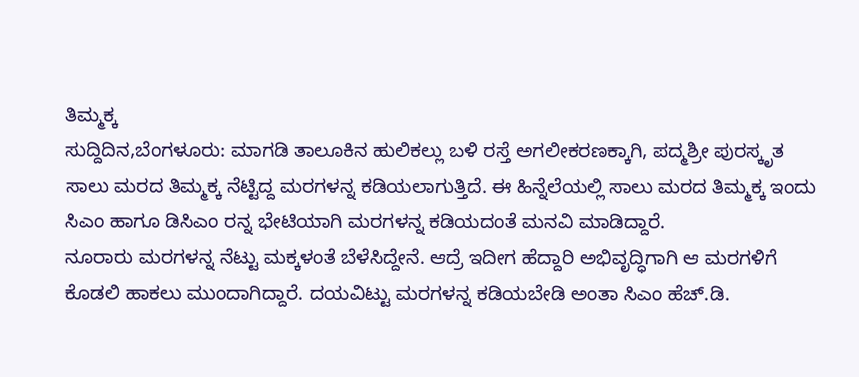ತಿಮ್ಮಕ್ಕ
ಸುದ್ದಿದಿನ,ಬೆಂಗಳೂರು: ಮಾಗಡಿ ತಾಲೂಕಿನ ಹುಲಿಕಲ್ಲು ಬಳಿ ರಸ್ತೆ ಅಗಲೀಕರಣಕ್ಕಾಗಿ, ಪದ್ಮಶ್ರೀ ಪುರಸ್ಕೃತ ಸಾಲು ಮರದ ತಿಮ್ಮಕ್ಕ ನೆಟ್ಟಿದ್ದ ಮರಗಳನ್ನ ಕಡಿಯಲಾಗುತ್ತಿದೆ. ಈ ಹಿನ್ನೆಲೆಯಲ್ಲಿ ಸಾಲು ಮರದ ತಿಮ್ಮಕ್ಕ ಇಂದು ಸಿಎಂ ಹಾಗೂ ಡಿಸಿಎಂ ರನ್ನ ಭೇಟಿಯಾಗಿ ಮರಗಳನ್ನ ಕಡಿಯದಂತೆ ಮನವಿ ಮಾಡಿದ್ದಾರೆ.
ನೂರಾರು ಮರಗಳನ್ನ ನೆಟ್ಟು ಮಕ್ಕಳಂತೆ ಬೆಳೆಸಿದ್ದೇನೆ. ಆದ್ರೆ ಇದೀಗ ಹೆದ್ದಾರಿ ಅಭಿವೃದ್ಧಿಗಾಗಿ ಆ ಮರಗಳಿಗೆ ಕೊಡಲಿ ಹಾಕಲು ಮುಂದಾಗಿದ್ದಾರೆ. ದಯವಿಟ್ಟು ಮರಗಳನ್ನ ಕಡಿಯಬೇಡಿ ಅಂತಾ ಸಿಎಂ ಹೆಚ್.ಡಿ.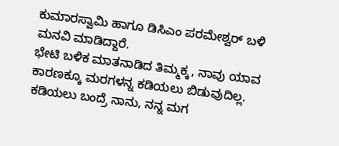ಕುಮಾರಸ್ವಾಮಿ ಹಾಗೂ ಡಿಸಿಎಂ ಪರಮೇಶ್ವರ್ ಬಳಿ ಮನವಿ ಮಾಡಿದ್ದಾರೆ.
ಭೇಟಿ ಬಳಿಕ ಮಾತನಾಡಿದ ತಿಮ್ಮಕ್ಕ, ನಾವು ಯಾವ ಕಾರಣಕ್ಕೂ ಮರಗಳನ್ನ ಕಡಿಯಲು ಬಿಡುವುದಿಲ್ಲ. ಕಡಿಯಲು ಬಂದ್ರೆ ನಾನು, ನನ್ನ ಮಗ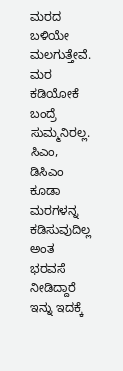ಮರದ ಬಳಿಯೇ ಮಲಗುತ್ತೇವೆ. ಮರ ಕಡಿಯೋಕೆ ಬಂದ್ರೆ ಸುಮ್ಮನಿರಲ್ಲ. ಸಿಎಂ, ಡಿಸಿಎಂ ಕೂಡಾ ಮರಗಳನ್ನ ಕಡಿಸುವುದಿಲ್ಲ ಅಂತ ಭರವಸೆ ನೀಡಿದ್ದಾರೆ
ಇನ್ನು ಇದಕ್ಕೆ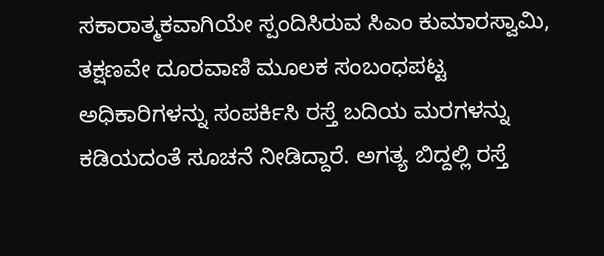ಸಕಾರಾತ್ಮಕವಾಗಿಯೇ ಸ್ಪಂದಿಸಿರುವ ಸಿಎಂ ಕುಮಾರಸ್ವಾಮಿ, ತಕ್ಷಣವೇ ದೂರವಾಣಿ ಮೂಲಕ ಸಂಬಂಧಪಟ್ಟ ಅಧಿಕಾರಿಗಳನ್ನು ಸಂಪರ್ಕಿಸಿ ರಸ್ತೆ ಬದಿಯ ಮರಗಳನ್ನು ಕಡಿಯದಂತೆ ಸೂಚನೆ ನೀಡಿದ್ದಾರೆ. ಅಗತ್ಯ ಬಿದ್ದಲ್ಲಿ ರಸ್ತೆ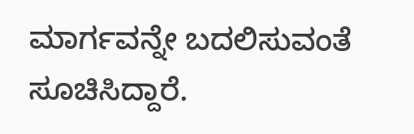ಮಾರ್ಗವನ್ನೇ ಬದಲಿಸುವಂತೆ ಸೂಚಿಸಿದ್ದಾರೆ.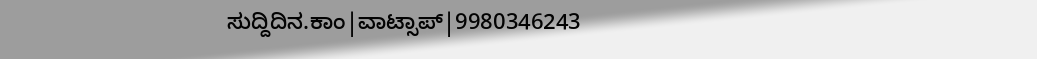ಸುದ್ದಿದಿನ.ಕಾಂ|ವಾಟ್ಸಾಪ್|9980346243